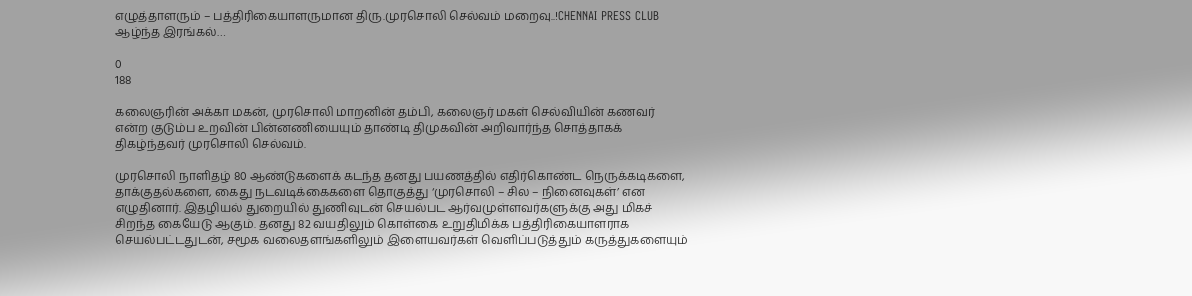எழுத்தாளரும் – பத்திரிகையாளருமான திரு.முரசொலி செல்வம் மறைவு..!CHENNAI PRESS CLUB ஆழ்ந்த இரங்கல்…

0
188

கலைஞரின் அக்கா மகன், முரசொலி மாறனின் தம்பி, கலைஞர் மகள் செல்வியின் கணவர் என்ற குடும்ப உறவின் பின்னணியையும் தாண்டி திமுகவின் அறிவார்ந்த சொத்தாகக் திகழ்ந்தவர் முரசொலி செல்வம்.

முரசொலி நாளிதழ் 80 ஆண்டுகளைக் கடந்த தனது பயணத்தில் எதிர்கொண்ட நெருக்கடிகளை, தாக்குதல்களை, கைது நடவடிக்கைகளை தொகுத்து ‘முரசொலி – சில – நினைவுகள்’ என எழுதினார். இதழியல் துறையில் துணிவுடன் செயல்பட ஆர்வமுள்ளவர்களுக்கு அது மிகச் சிறந்த கையேடு ஆகும். தனது 82 வயதிலும் கொள்கை உறுதிமிக்க பத்திரிகையாளராக செயல்பட்டதுடன், சமூக வலைதளங்களிலும் இளையவர்கள் வெளிப்படுத்தும் கருத்துகளையும்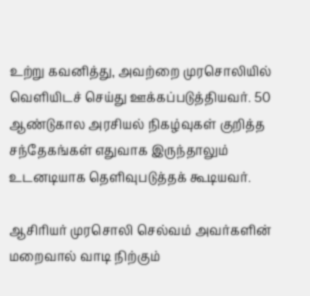உற்று கவனித்து, அவற்றை முரசொலியில் வெளியிடச் செய்து ஊக்கப்படுத்தியவர். 50 ஆண்டுகால அரசியல் நிகழ்வுகள் குறித்த சந்தேகங்கள் எதுவாக இருந்தாலும் உடனடியாக தெளிவுபடுத்தக் கூடியவர்.

ஆசிரியர் முரசொலி செல்வம் அவர்களின் மறைவால் வாடி நிற்கும்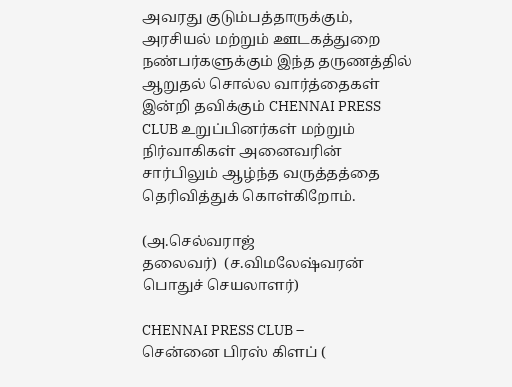அவரது குடும்பத்தாருக்கும், அரசியல் மற்றும் ஊடகத்துறை நண்பர்களுக்கும் இந்த தருணத்தில் ஆறுதல் சொல்ல வார்த்தைகள் இன்றி தவிக்கும் CHENNAI PRESS CLUB உறுப்பினர்கள் மற்றும் நிர்வாகிகள் அனைவரின் சார்பிலும் ஆழ்ந்த வருத்தத்தை தெரிவித்துக் கொள்கிறோம்.

(அ.செல்வராஜ்
தலைவர்)  (ச.விமலேஷ்வரன்
பொதுச் செயலாளர்)

CHENNAI PRESS CLUB –
சென்னை பிரஸ் கிளப் (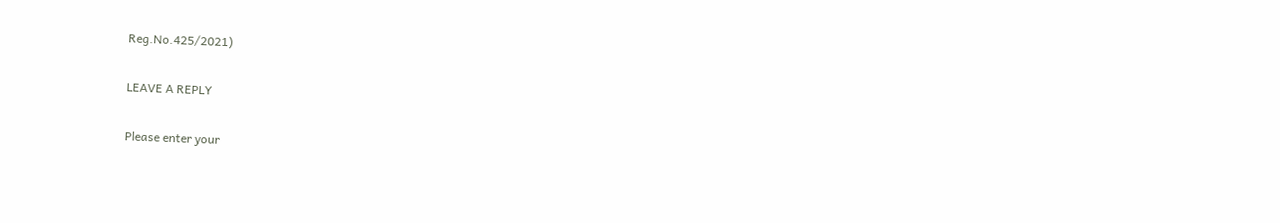Reg.No.425/2021)

LEAVE A REPLY

Please enter your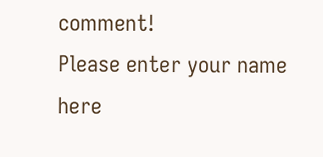comment!
Please enter your name here